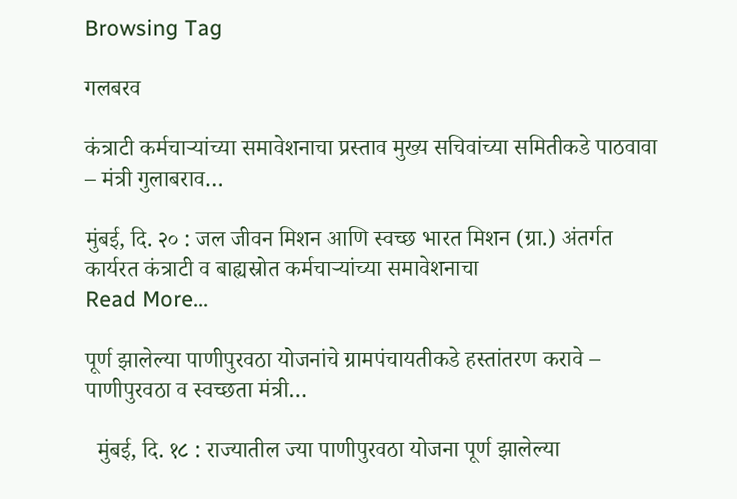Browsing Tag

गलबरव

कंत्राटी कर्मचाऱ्यांच्या समावेशनाचा प्रस्ताव मुख्य सचिवांच्या समितीकडे पाठवावा – मंत्री गुलाबराव…

मुंबई, दि. २० : जल जीवन मिशन आणि स्वच्छ भारत मिशन (ग्रा.) अंतर्गत कार्यरत कंत्राटी व बाह्यस्रोत कर्मचाऱ्यांच्या समावेशनाचा
Read More...

पूर्ण झालेल्या पाणीपुरवठा योजनांचे ग्रामपंचायतीकडे हस्तांतरण करावे – पाणीपुरवठा व स्वच्छता मंत्री…

  मुंबई, दि. १८ : राज्यातील ज्या पाणीपुरवठा योजना पूर्ण झालेल्या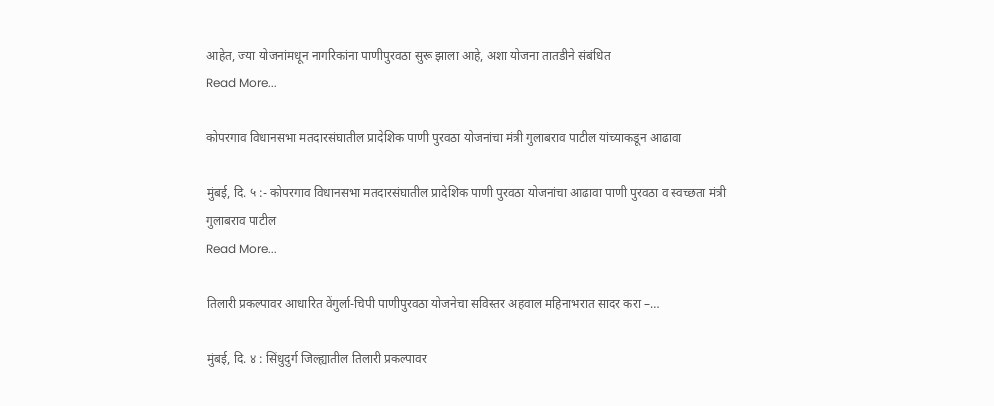आहेत, ज्या योजनांमधून नागरिकांना पाणीपुरवठा सुरू झाला आहे, अशा योजना तातडीने संबंधित
Read More...

कोपरगाव विधानसभा मतदारसंघातील प्रादेशिक पाणी पुरवठा योजनांचा मंत्री गुलाबराव पाटील यांच्याकडून आढावा

मुंबई, दि. ५ :- कोपरगाव विधानसभा मतदारसंघातील प्रादेशिक पाणी पुरवठा योजनांचा आढावा पाणी पुरवठा व स्वच्छता मंत्री गुलाबराव पाटील
Read More...

तिलारी प्रकल्पावर आधारित वेंगुर्ला-चिपी पाणीपुरवठा योजनेचा सविस्तर अहवाल महिनाभरात सादर करा –…

मुंबई, दि. ४ : सिंधुदुर्ग जिल्ह्यातील तिलारी प्रकल्पावर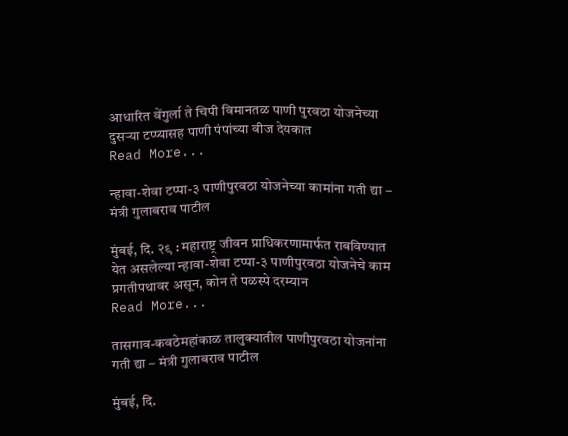आधारित वेंगुर्ला ते चिपी विमानतळ पाणी पुरवठा योजनेच्या दुसऱ्या टप्प्यासह पाणी पंपांच्या वीज देयकात
Read More...

न्हावा-शेवा टप्पा-३ पाणीपुरवठा योजनेच्या कामांना गती द्या – मंत्री गुलाबराव पाटील

मुंबई, दि. २९ : महाराष्ट्र जीवन प्राधिकरणामार्फत राबविण्यात येत असलेल्या न्हावा-शेवा टप्पा-३ पाणीपुरवठा योजनेचे काम प्रगतीपथावर असून, कोन ते पळस्पे दरम्यान
Read More...

तासगाव-कवठेमहांकाळ तालुक्यातील पाणीपुरवठा योजनांना गती द्या – मंत्री गुलाबराव पाटील

मुंबई, दि.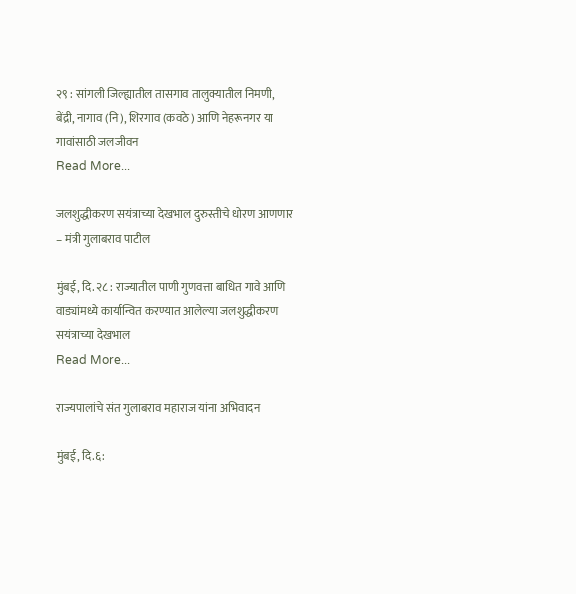२९ : सांगली जिल्ह्यातील तासगाव तालुक्यातील निमणी, बेंद्री, नागाव (नि), शिरगाव (कवठे) आणि नेहरूनगर या गावांसाठी जलजीवन
Read More...

जलशुद्धीकरण सयंत्राच्या देखभाल दुरुस्तीचे धोरण आणणार – मंत्री गुलाबराव पाटील

मुंबई, दि. २८ : राज्यातील पाणी गुणवत्ता बाधित गावे आणि वाड्यांमध्ये कार्यान्वित करण्यात आलेल्या जलशुद्धीकरण सयंत्राच्या देखभाल
Read More...

राज्यपालांचे संत गुलाबराव महाराज यांना अभिवादन

मुंबई, दि.६: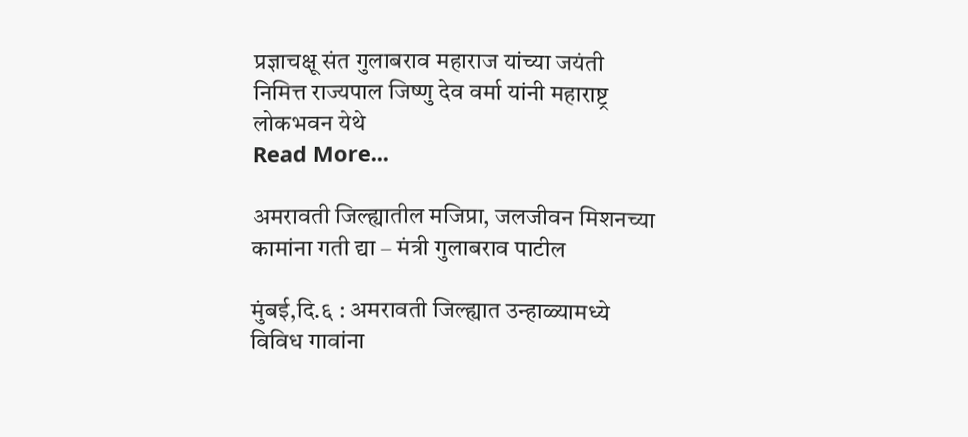प्रज्ञाचक्षू संत गुलाबराव महाराज यांच्या जयंती निमित्त राज्यपाल जिष्णु देव वर्मा यांनी महाराष्ट्र लोकभवन येथे
Read More...

अमरावती जिल्ह्यातील मजिप्रा, जलजीवन मिशनच्या कामांना गती द्या – मंत्री गुलाबराव पाटील

मुंबई,दि.६ : अमरावती जिल्ह्यात उन्हाळ्यामध्ये विविध गावांना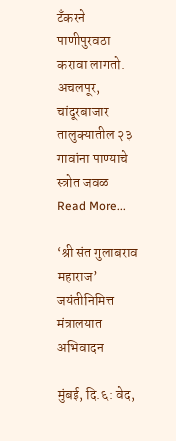टॅंकरने पाणीपुरवठा करावा लागतो. अचलपूर, चांदूरबाजार तालुक्यातील २३ गावांना पाण्याचे स्त्रोत जवळ
Read More...

‘श्री संत गुलाबराव महाराज’ जयंतीनिमित्त मंत्रालयात अभिवादन

मुंबई, दि.६: वेद,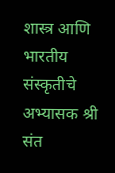शास्त्र आणि भारतीय संस्कृतीचे अभ्यासक श्री संत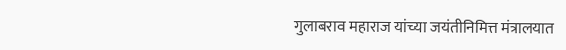गुलाबराव महाराज यांच्या जयंतीनिमित्त मंत्रालयात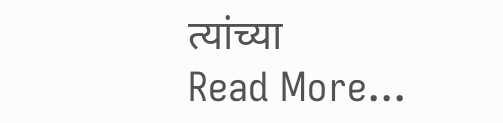त्यांच्या
Read More...